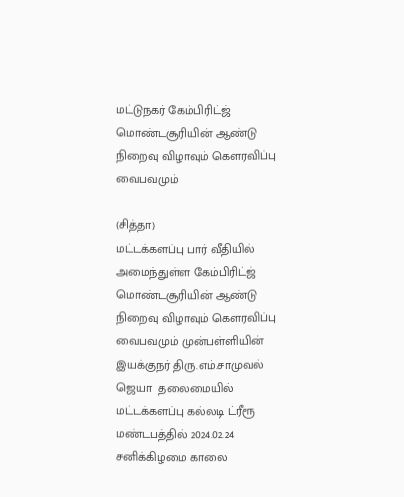மட்டுநகர் கேம்பிரிட்ஜ் மொண்டசூரியின் ஆண்டு நிறைவு விழாவும் கௌரவிப்பு வைபவமும்

(சித்தா)
மட்டக்களப்பு பார் வீதியில் அமைந்துள்ள கேம்பிரிட்ஜ் மொண்டசூரியின் ஆண்டு நிறைவு விழாவும் கௌரவிப்பு வைபவமும் முன்பள்ளியின் இயக்குநர் திரு.எம்.சாமுவல் ஜெயா  தலைமையில் மட்டக்களப்பு கல்லடி ட்ரீரூ மண்டபத்தில் 2024.02.24 சனிக்கிழமை காலை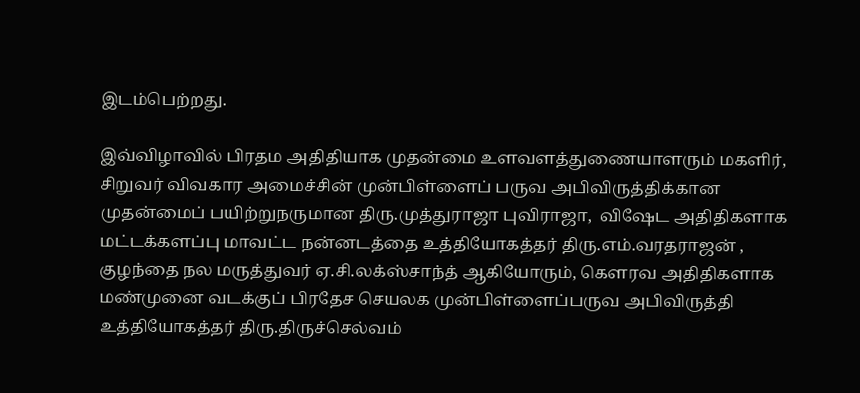இடம்பெற்றது.

இவ்விழாவில் பிரதம அதிதியாக முதன்மை உளவளத்துணையாளரும் மகளிர், சிறுவர் விவகார அமைச்சின் முன்பிள்ளைப் பருவ அபிவிருத்திக்கான முதன்மைப் பயிற்றுநருமான திரு.முத்துராஜா புவிராஜா,  விஷேட அதிதிகளாக மட்டக்களப்பு மாவட்ட நன்னடத்தை உத்தியோகத்தர் திரு.எம்.வரதராஜன் , குழந்தை நல மருத்துவர் ஏ.சி.லக்ஸ்சாந்த் ஆகியோரும், கௌரவ அதிதிகளாக மண்முனை வடக்குப் பிரதேச செயலக முன்பிள்ளைப்பருவ அபிவிருத்தி உத்தியோகத்தர் திரு.திருச்செல்வம்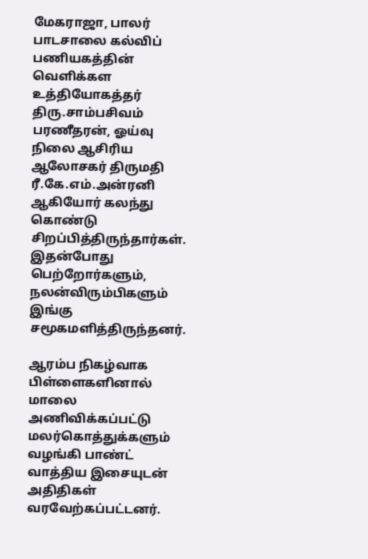மேகராஜா, பாலர் பாடசாலை கல்விப் பணியகத்தின் வெளிக்கள உத்தியோகத்தர் திரு.சாம்பசிவம் பரணீதரன், ஓய்வு நிலை ஆசிரிய ஆலோசகர் திருமதி ரீ.கே.எம்.அன்ரனி ஆகியோர் கலந்து கொண்டு சிறப்பித்திருந்தார்கள். இதன்போது பெற்றோர்களும், நலன்விரும்பிகளும் இங்கு சமூகமளித்திருந்தனர்.

ஆரம்ப நிகழ்வாக பிள்ளைகளினால் மாலை அணிவிக்கப்பட்டு மலர்கொத்துக்களும் வழங்கி பாண்ட் வாத்திய இசையுடன் அதிதிகள் வரவேற்கப்பட்டனர்.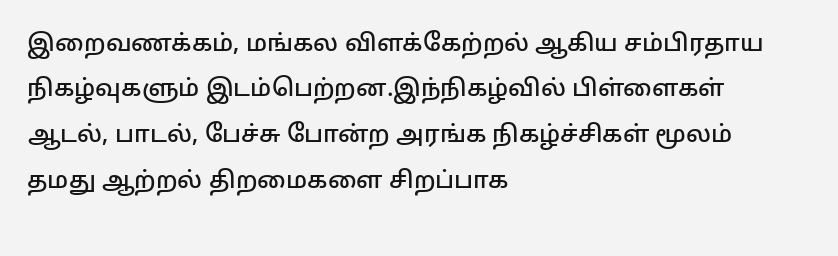இறைவணக்கம், மங்கல விளக்கேற்றல் ஆகிய சம்பிரதாய நிகழ்வுகளும் இடம்பெற்றன.இந்நிகழ்வில் பிள்ளைகள் ஆடல், பாடல், பேச்சு போன்ற அரங்க நிகழ்ச்சிகள் மூலம் தமது ஆற்றல் திறமைகளை சிறப்பாக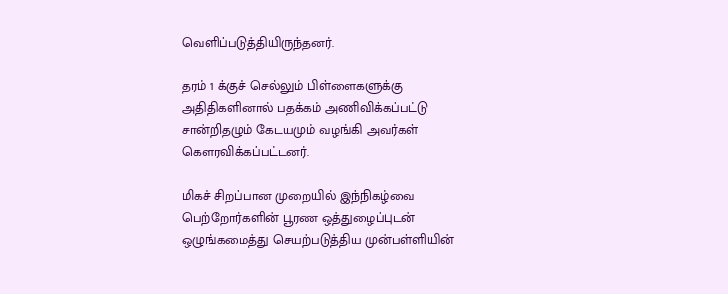வெளிப்படுத்தியிருந்தனர்.

தரம் 1 க்குச் செல்லும் பிள்ளைகளுக்கு அதிதிகளினால் பதக்கம் அணிவிக்கப்பட்டு சான்றிதழும் கேடயமும் வழங்கி அவர்கள் கௌரவிக்கப்பட்டனர்.

மிகச் சிறப்பான முறையில் இந்நிகழ்வை பெற்றோர்களின் பூரண ஒத்துழைப்புடன்  ஒழுங்கமைத்து செயற்படுத்திய முன்பள்ளியின்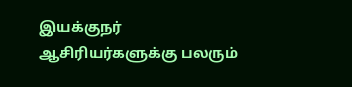இயக்குநர் ஆசிரியர்களுக்கு பலரும்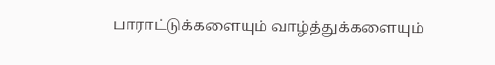பாராட்டுக்களையும் வாழ்த்துக்களையும்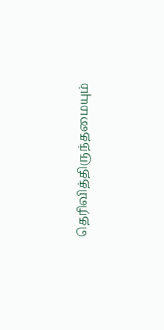தெரிவித்திருந்தமையும்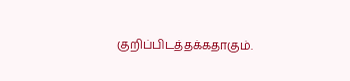குறிப்பிடத்தக்கதாகும்.